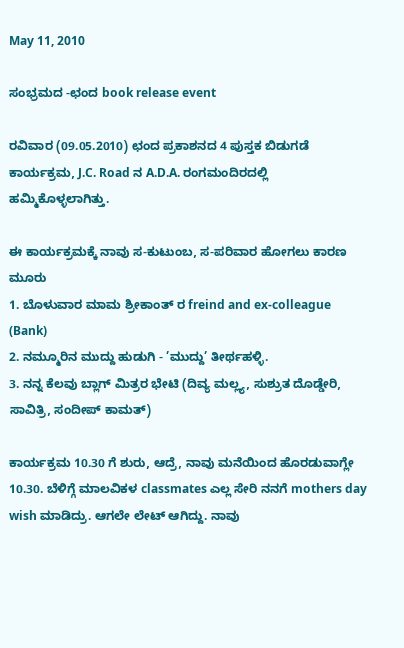May 11, 2010

ಸಂಭ್ರಮದ -ಛಂದ book release event

ರವಿವಾರ (09.05.2010) ಛಂದ ಪ್ರಕಾಶನದ 4 ಪುಸ್ತಕ ಬಿಡುಗಡೆ ಕಾರ್ಯಕ್ರಮ, J.C. Road ನ A.D.A. ರಂಗಮಂದಿರದಲ್ಲಿ ಹಮ್ಮಿಕೊಳ್ಳಲಾಗಿತ್ತು.

ಈ ಕಾರ್ಯಕ್ರಮಕ್ಕೆ ನಾವು ಸ-ಕುಟುಂಬ, ಸ-ಪರಿವಾರ ಹೋಗಲು ಕಾರಣ ಮೂರು
1. ಬೊಳುವಾರ ಮಾಮ ಶ್ರೀಕಾಂತ್ ರ freind and ex-colleague (Bank)
2. ನಮ್ಮೂರಿನ ಮುದ್ದು ಹುಡುಗಿ - ’ಮುದ್ದು’ ತೀರ್ಥಹಳ್ಳಿ.
3. ನನ್ನ ಕೆಲವು ಬ್ಲಾಗ್ ಮಿತ್ರರ ಭೇಟಿ (ದಿವ್ಯ ಮಲ್ಲ್ಯ, ಸುಶ್ರುತ ದೊಡ್ಡೇರಿ, ಸಾವಿತ್ರಿ, ಸಂದೀಪ್ ಕಾಮತ್)

ಕಾರ್ಯಕ್ರಮ 10.30 ಗೆ ಶುರು, ಆದ್ರೆ, ನಾವು ಮನೆಯಿಂದ ಹೊರಡುವಾಗ್ಲೇ 10.30. ಬೆಳಿಗ್ಗೆ ಮಾಲವಿಕಳ classmates ಎಲ್ಲ ಸೇರಿ ನನಗೆ mothers day wish ಮಾಡಿದ್ರು. ಆಗಲೇ ಲೇಟ್ ಆಗಿದ್ದು. ನಾವು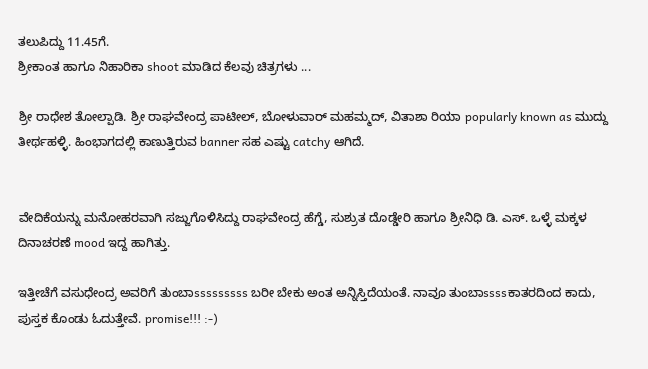ತಲುಪಿದ್ದು 11.45ಗೆ.
ಶ್ರೀಕಾಂತ ಹಾಗೂ ನಿಹಾರಿಕಾ shoot ಮಾಡಿದ ಕೆಲವು ಚಿತ್ರಗಳು ...

ಶ್ರೀ ರಾಧೇಶ ತೋಲ್ಪಾಡಿ. ಶ್ರೀ ರಾಘವೇಂದ್ರ ಪಾಟೀಲ್, ಬೋಳುವಾರ್ ಮಹಮ್ಮದ್, ವಿತಾಶಾ ರಿಯಾ popularly known as ಮುದ್ದು ತೀರ್ಥಹಳ್ಳಿ. ಹಿಂಭಾಗದಲ್ಲಿ ಕಾಣುತ್ತಿರುವ banner ಸಹ ಎಷ್ಟು catchy ಆಗಿದೆ.


ವೇದಿಕೆಯನ್ನು ಮನೋಹರವಾಗಿ ಸಜ್ಜುಗೊಳಿಸಿದ್ದು ರಾಘವೇಂದ್ರ ಹೆಗ್ಡೆ, ಸುಶ್ರುತ ದೊಡ್ಡೇರಿ ಹಾಗೂ ಶ್ರೀನಿಧಿ ಡಿ. ಎಸ್. ಒಳ್ಳೆ ಮಕ್ಕಳ ದಿನಾಚರಣೆ mood ಇದ್ದ ಹಾಗಿತ್ತು.

ಇತ್ತೀಚೆಗೆ ವಸುಧೇಂದ್ರ ಅವರಿಗೆ ತುಂಬಾsssssssss ಬರೀ ಬೇಕು ಅಂತ ಅನ್ನಿಸ್ತಿದೆಯಂತೆ. ನಾವೂ ತುಂಬಾssssಕಾತರದಿಂದ ಕಾದು, ಪುಸ್ತಕ ಕೊಂಡು ಓದುತ್ತೇವೆ. promise!!! :-)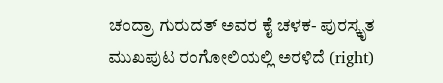ಚಂದ್ರಾ ಗುರುದತ್ ಅವರ ಕೈ ಚಳಕ- ಪುರಸ್ಕೃತ ಮುಖಪುಟ ರಂಗೋಲಿಯಲ್ಲಿ ಅರಳಿದೆ (right)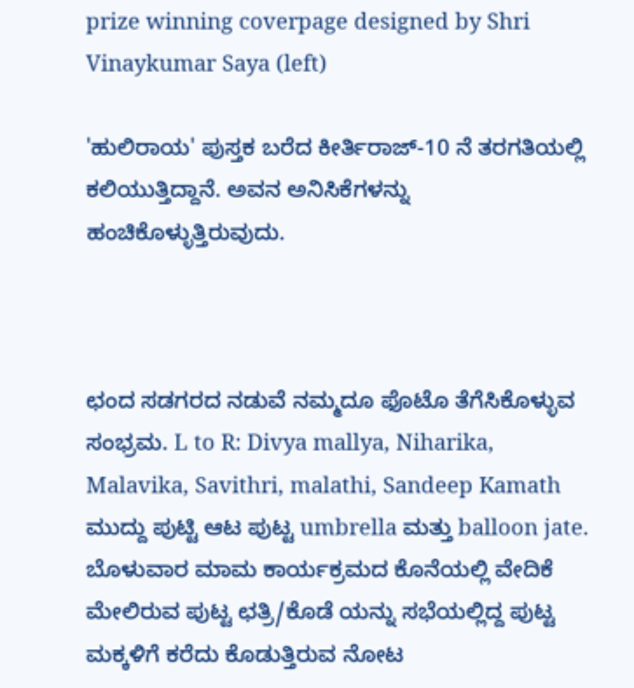prize winning coverpage designed by Shri Vinaykumar Saya (left)

'ಹುಲಿರಾಯ' ಪುಸ್ತಕ ಬರೆದ ಕೀರ್ತಿರಾಜ್-10 ನೆ ತರಗತಿಯಲ್ಲಿ ಕಲಿಯುತ್ತಿದ್ದಾನೆ. ಅವನ ಅನಿಸಿಕೆಗಳನ್ನು ಹಂಚಿಕೊಳ್ಳುತ್ತಿರುವುದು.



ಛಂದ ಸಡಗರದ ನಡುವೆ ನಮ್ಮದೂ ಫೊಟೊ ತೆಗೆಸಿಕೊಳ್ಳುವ ಸಂಭ್ರಮ. L to R: Divya mallya, Niharika, Malavika, Savithri, malathi, Sandeep Kamath
ಮುದ್ದು ಪುಟ್ಟಿ ಆಟ ಪುಟ್ಟ umbrella ಮತ್ತು balloon jate. ಬೊಳುವಾರ ಮಾಮ ಕಾರ್ಯಕ್ರಮದ ಕೊನೆಯಲ್ಲಿ ವೇದಿಕೆ ಮೇಲಿರುವ ಪುಟ್ಟ ಛತ್ರಿ/ಕೊಡೆ ಯನ್ನು ಸಭೆಯಲ್ಲಿದ್ದ ಪುಟ್ಟ ಮಕ್ಕಳಿಗೆ ಕರೆದು ಕೊಡುತ್ತಿರುವ ನೋಟ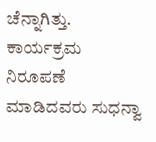ಚೆನ್ನಾಗಿತ್ತು.
ಕಾರ್ಯಕ್ರಮ ನಿರೂಪಣೆ  ಮಾಡಿದವರು ಸುಧನ್ವಾ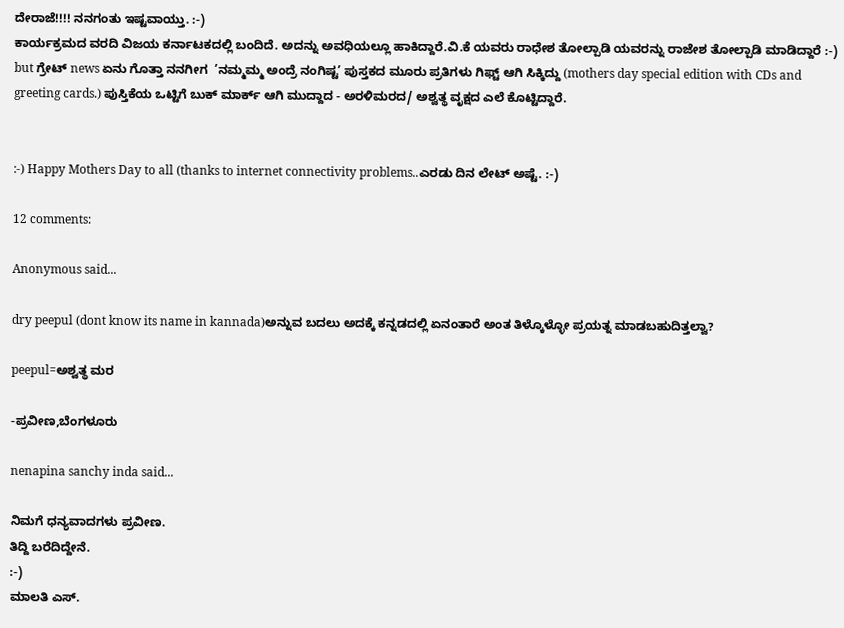ದೇರಾಜೆ!!!! ನನಗಂತು ಇಷ್ಟವಾಯ್ತು. :-)
ಕಾರ್ಯಕ್ರಮದ ವರದಿ ವಿಜಯ ಕರ್ನಾಟಕದಲ್ಲಿ ಬಂದಿದೆ. ಅದನ್ನು ಅವಧಿಯಲ್ಲೂ ಹಾಕಿದ್ದಾರೆ.ವಿ.ಕೆ ಯವರು ರಾಧೇಶ ತೋಲ್ಪಾಡಿ ಯವರನ್ನು ರಾಜೇಶ ತೋಲ್ಪಾಡಿ ಮಾಡಿದ್ದಾರೆ :-)
but ಗ್ರೇಟ್ news ಏನು ಗೊತ್ತಾ ನನಗೀಗ  ’ನಮ್ಮಮ್ಮ ಅಂದ್ರೆ ನಂಗಿಷ್ಟ’ ಪುಸ್ತಕದ ಮೂರು ಪ್ರತಿಗಳು ಗಿಫ್ಟ್ ಆಗಿ ಸಿಕ್ಕಿದ್ದು (mothers day special edition with CDs and greeting cards.) ಪುಸ್ತಿಕೆಯ ಒಟ್ಟಿಗೆ ಬುಕ್ ಮಾರ್ಕ್ ಆಗಿ ಮುದ್ದಾದ - ಅರಳಿಮರದ/ ಅಶ್ವತ್ಥ ವೃಕ್ಷದ ಎಲೆ ಕೊಟ್ಟಿದ್ದಾರೆ.


:-) Happy Mothers Day to all (thanks to internet connectivity problems..ಎರಡು ದಿನ ಲೇಟ್ ಅಷ್ಟೆ. :-)

12 comments:

Anonymous said...

dry peepul (dont know its name in kannada)ಅನ್ನುವ ಬದಲು ಅದಕ್ಕೆ ಕನ್ನಡದಲ್ಲಿ ಏನಂತಾರೆ ಅಂತ ತಿಳ್ಕೊಳ್ಳೋ ಪ್ರಯತ್ನ ಮಾಡಬಹುದಿತ್ತಲ್ವಾ?

peepul=ಅಶ್ವತ್ಥ ಮರ

-ಪ್ರವೀಣ,ಬೆಂಗಳೂರು

nenapina sanchy inda said...

ನಿಮಗೆ ಧನ್ಯವಾದಗಳು ಪ್ರವೀಣ.
ತಿದ್ದಿ ಬರೆದಿದ್ದೇನೆ.
:-)
ಮಾಲತಿ ಎಸ್.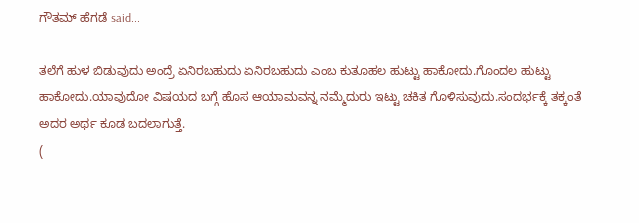ಗೌತಮ್ ಹೆಗಡೆ said...

ತಲೆಗೆ ಹುಳ ಬಿಡುವುದು ಅಂದ್ರೆ ಏನಿರಬಹುದು ಏನಿರಬಹುದು ಎಂಬ ಕುತೂಹಲ ಹುಟ್ಟು ಹಾಕೋದು.ಗೊಂದಲ ಹುಟ್ಟು ಹಾಕೋದು.ಯಾವುದೋ ವಿಷಯದ ಬಗ್ಗೆ ಹೊಸ ಆಯಾಮವನ್ನ ನಮ್ಮೆದುರು ಇಟ್ಟು ಚಕಿತ ಗೊಳಿಸುವುದು.ಸಂದರ್ಭಕ್ಕೆ ತಕ್ಕಂತೆ ಅದರ ಅರ್ಥ ಕೂಡ ಬದಲಾಗುತ್ತೆ.
(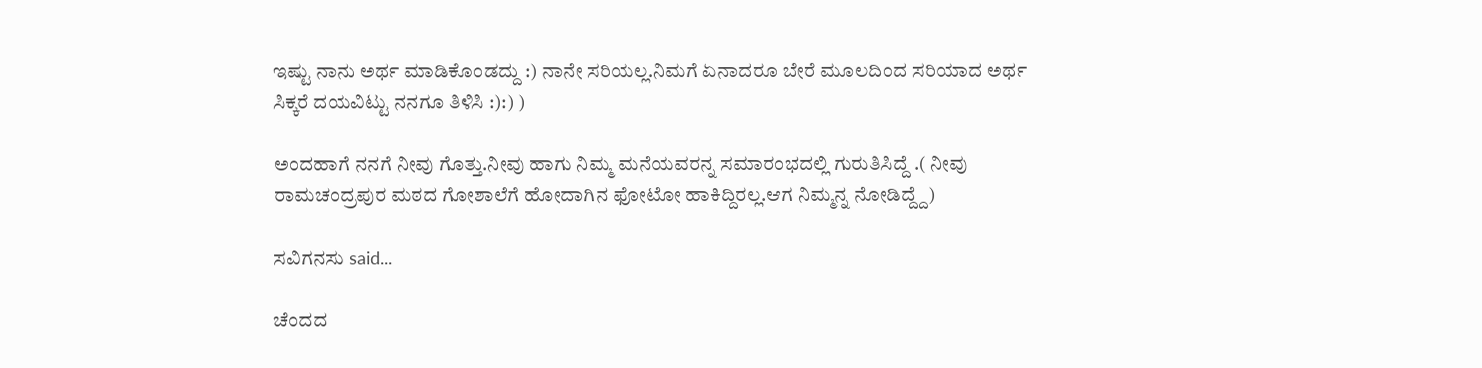ಇಷ್ಟು ನಾನು ಅರ್ಥ ಮಾಡಿಕೊಂಡದ್ದು :) ನಾನೇ ಸರಿಯಲ್ಲ.ನಿಮಗೆ ಏನಾದರೂ ಬೇರೆ ಮೂಲದಿಂದ ಸರಿಯಾದ ಅರ್ಥ ಸಿಕ್ಕರೆ ದಯವಿಟ್ಟು ನನಗೂ ತಿಳಿಸಿ :):) )

ಅಂದಹಾಗೆ ನನಗೆ ನೀವು ಗೊತ್ತು.ನೀವು ಹಾಗು ನಿಮ್ಮ ಮನೆಯವರನ್ನ ಸಮಾರಂಭದಲ್ಲಿ ಗುರುತಿಸಿದ್ದೆ .( ನೀವು ರಾಮಚಂದ್ರಪುರ ಮಠದ ಗೋಶಾಲೆಗೆ ಹೋದಾಗಿನ ಫೋಟೋ ಹಾಕಿದ್ದಿರಲ್ಲ.ಆಗ ನಿಮ್ಮನ್ನ ನೋಡಿದ್ದ್ದೆ)

ಸವಿಗನಸು said...

ಚೆಂದದ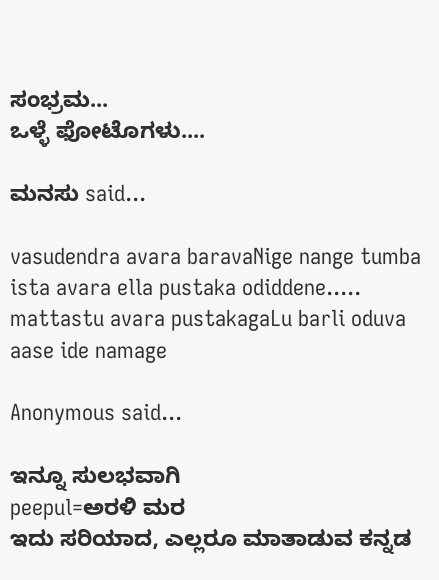ಸಂಭ್ರಮ...
ಒಳ್ಳೆ ಫೋಟೊಗಳು....

ಮನಸು said...

vasudendra avara baravaNige nange tumba ista avara ella pustaka odiddene..... mattastu avara pustakagaLu barli oduva aase ide namage

Anonymous said...

ಇನ್ನೂ ಸುಲಭವಾಗಿ
peepul=ಅರಳಿ ಮರ
ಇದು ಸರಿಯಾದ, ಎಲ್ಲರೂ ಮಾತಾಡುವ ಕನ್ನಡ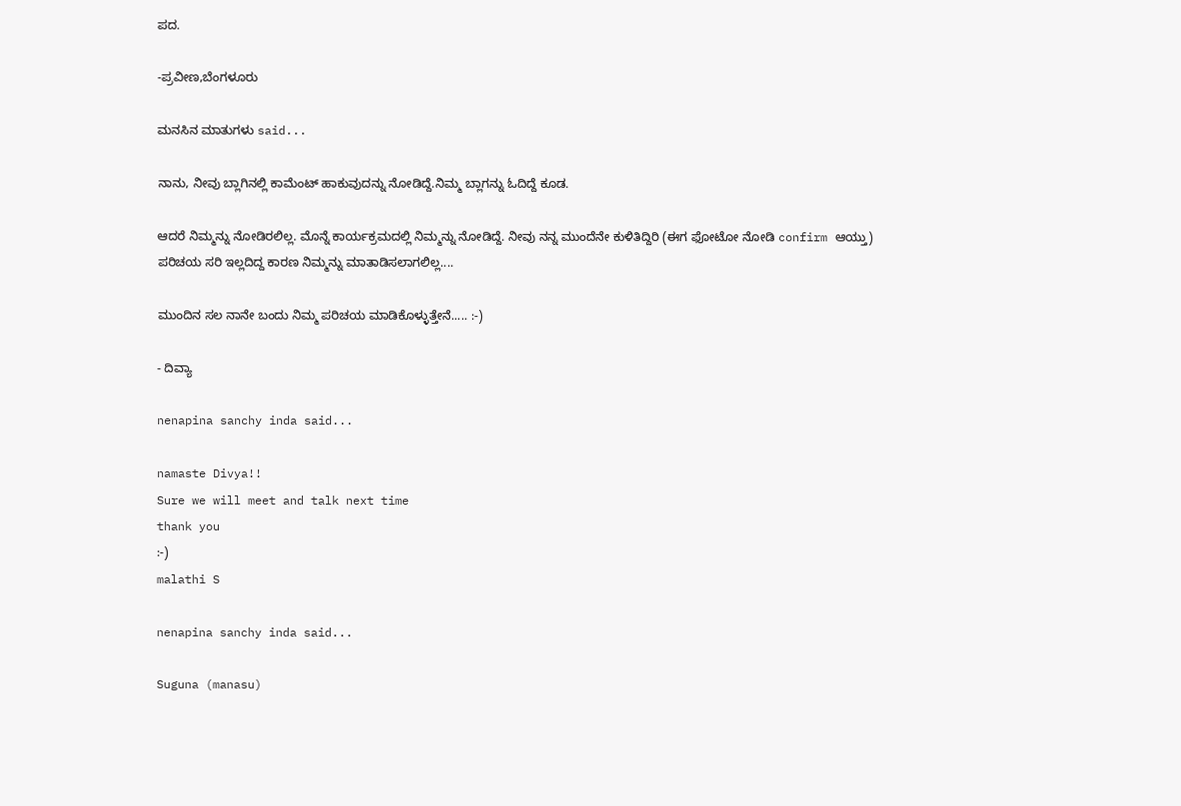ಪದ.

-ಪ್ರವೀಣ,ಬೆಂಗಳೂರು

ಮನಸಿನ ಮಾತುಗಳು said...

ನಾನು, ನೀವು ಬ್ಲಾಗಿನಲ್ಲಿ ಕಾಮೆಂಟ್ ಹಾಕುವುದನ್ನು ನೋಡಿದ್ದೆ.ನಿಮ್ಮ ಬ್ಲಾಗನ್ನು ಓದಿದ್ದೆ ಕೂಡ.

ಆದರೆ ನಿಮ್ಮನ್ನು ನೋಡಿರಲಿಲ್ಲ. ಮೊನ್ನೆ ಕಾರ್ಯಕ್ರಮದಲ್ಲಿ ನಿಮ್ಮನ್ನು ನೋಡಿದ್ದೆ. ನೀವು ನನ್ನ ಮುಂದೆನೇ ಕುಳಿತಿದ್ದಿರಿ (ಈಗ ಫೋಟೋ ನೋಡಿ confirm ಆಯ್ತು) ಪರಿಚಯ ಸರಿ ಇಲ್ಲದಿದ್ದ ಕಾರಣ ನಿಮ್ಮನ್ನು ಮಾತಾಡಿಸಲಾಗಲಿಲ್ಲ....

ಮುಂದಿನ ಸಲ ನಾನೇ ಬಂದು ನಿಮ್ಮ ಪರಿಚಯ ಮಾಡಿಕೊಳ್ಳುತ್ತೇನೆ..... :-)

- ದಿವ್ಯಾ

nenapina sanchy inda said...

namaste Divya!!
Sure we will meet and talk next time
thank you
:-)
malathi S

nenapina sanchy inda said...

Suguna (manasu)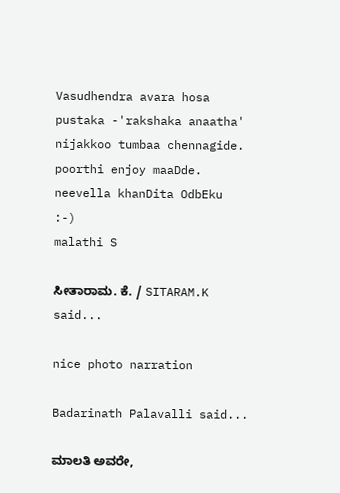Vasudhendra avara hosa pustaka -'rakshaka anaatha' nijakkoo tumbaa chennagide. poorthi enjoy maaDde. neevella khanDita OdbEku
:-)
malathi S

ಸೀತಾರಾಮ. ಕೆ. / SITARAM.K said...

nice photo narration

Badarinath Palavalli said...

ಮಾಲತಿ ಅವರೇ,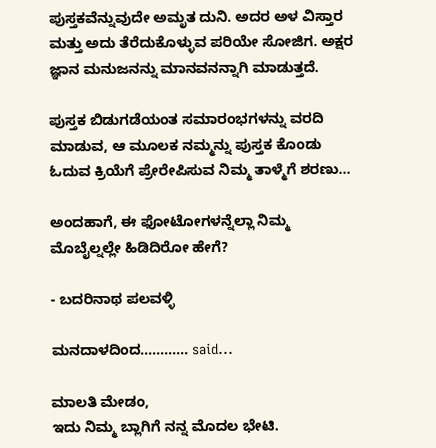ಪುಸ್ತಕವೆನ್ನುವುದೇ ಅಮೃತ ದುನಿ. ಅದರ ಅಳ ವಿಸ್ತಾರ ಮತ್ತು ಅದು ತೆರೆದುಕೊಳ್ಳುವ ಪರಿಯೇ ಸೋಜಿಗ. ಅಕ್ಷರ ಜ್ಞಾನ ಮನುಜನನ್ನು ಮಾನವನನ್ನಾಗಿ ಮಾಡುತ್ತದೆ.

ಪುಸ್ತಕ ಬಿಡುಗಡೆಯಂತ ಸಮಾರಂಭಗಳನ್ನು ವರದಿ ಮಾಡುವ, ಆ ಮೂಲಕ ನಮ್ಮನ್ನು ಪುಸ್ತಕ ಕೊಂಡು ಓದುವ ಕ್ರಿಯೆಗೆ ಪ್ರೇರೇಪಿಸುವ ನಿಮ್ಮ ತಾಳ್ಮೆಗೆ ಶರಣು...

ಅಂದಹಾಗೆ, ಈ ಫೋಟೋಗಳನ್ನೆಲ್ಲಾ ನಿಮ್ಮ ಮೊಬೈಲ್ನಲ್ಲೇ ಹಿಡಿದಿರೋ ಹೇಗೆ?

- ಬದರಿನಾಥ ಪಲವಳ್ಳಿ

ಮನದಾಳದಿಂದ............ said...

ಮಾಲತಿ ಮೇಡಂ,
ಇದು ನಿಮ್ಮ ಬ್ಲಾಗಿಗೆ ನನ್ನ ಮೊದಲ ಭೇಟಿ.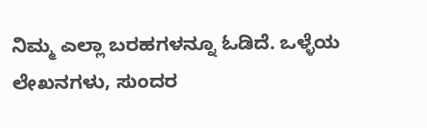ನಿಮ್ಮ ಎಲ್ಲಾ ಬರಹಗಳನ್ನೂ ಓಡಿದೆ. ಒಳ್ಳೆಯ ಲೇಖನಗಳು, ಸುಂದರ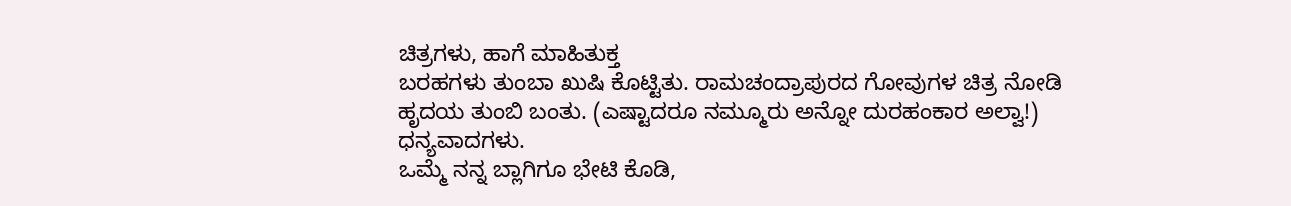ಚಿತ್ರಗಳು, ಹಾಗೆ ಮಾಹಿತುಕ್ತ
ಬರಹಗಳು ತುಂಬಾ ಖುಷಿ ಕೊಟ್ಟಿತು. ರಾಮಚಂದ್ರಾಪುರದ ಗೋವುಗಳ ಚಿತ್ರ ನೋಡಿ ಹೃದಯ ತುಂಬಿ ಬಂತು. (ಎಷ್ಟಾದರೂ ನಮ್ಮೂರು ಅನ್ನೋ ದುರಹಂಕಾರ ಅಲ್ವಾ!)
ಧನ್ಯವಾದಗಳು.
ಒಮ್ಮೆ ನನ್ನ ಬ್ಲಾಗಿಗೂ ಭೇಟಿ ಕೊಡಿ,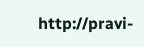http://pravi-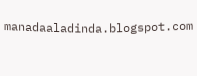manadaaladinda.blogspot.com